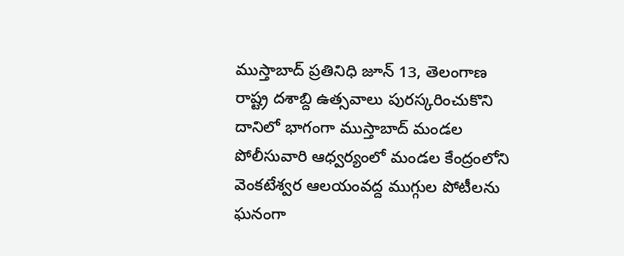ముస్తాబాద్ ప్రతినిధి జూన్ 13, తెలంగాణ రాష్ట్ర దశాబ్ది ఉత్సవాలు పురస్కరించుకొని దానిలో భాగంగా ముస్తాబాద్ మండల పోలీసువారి ఆధ్వర్యంలో మండల కేంద్రంలోని వెంకటేశ్వర ఆలయంవద్ద ముగ్గుల పోటీలను ఘనంగా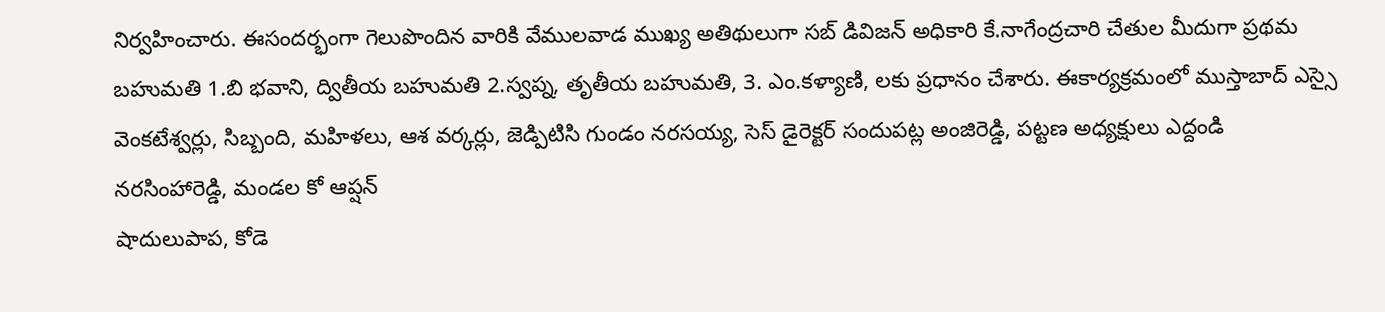నిర్వహించారు. ఈసందర్భంగా గెలుపొందిన వారికి వేములవాడ ముఖ్య అతిథులుగా సబ్ డివిజన్ అధికారి కే.నాగేంద్రచారి చేతుల మీదుగా ప్రథమ బహుమతి 1.బి భవాని, ద్వితీయ బహుమతి 2.స్వప్న, తృతీయ బహుమతి, 3. ఎం.కళ్యాణి, లకు ప్రధానం చేశారు. ఈకార్యక్రమంలో ముస్తాబాద్ ఎస్సై వెంకటేశ్వర్లు, సిబ్బంది, మహిళలు, ఆశ వర్కర్లు, జెడ్పిటిసి గుండం నరసయ్య, సెస్ డైరెక్టర్ సందుపట్ల అంజిరెడ్డి, పట్టణ అధ్యక్షులు ఎద్దండి నరసింహారెడ్డి, మండల కో ఆప్షన్
షాదులుపాప, కోడె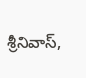శ్రీనివాస్,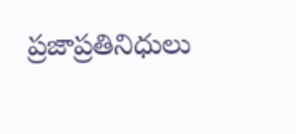ప్రజాప్రతినిధులు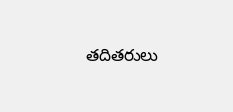తదితరులు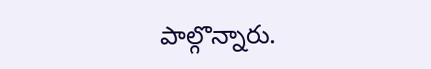పాల్గొన్నారు.